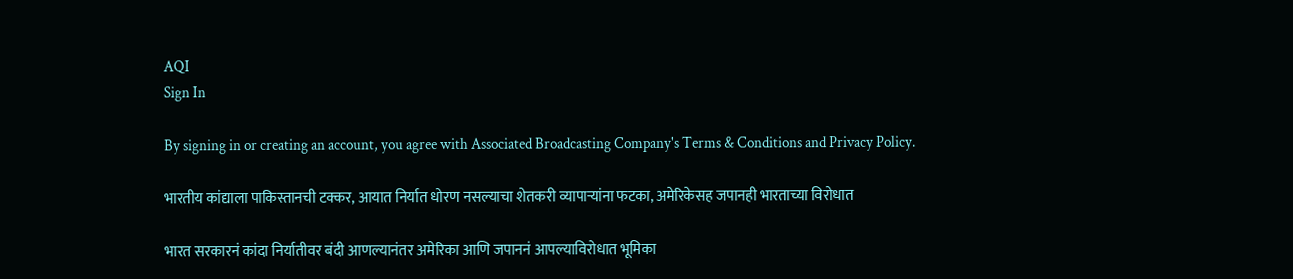AQI
Sign In

By signing in or creating an account, you agree with Associated Broadcasting Company's Terms & Conditions and Privacy Policy.

भारतीय कांद्याला पाकिस्तानची टक्कर, आयात निर्यात धोरण नसल्याचा शेतकरी व्यापाऱ्यांना फटका, अमेरिकेसह जपानही भारताच्या विरोधात

भारत सरकारनं कांदा निर्यातीवर बंदी आणल्यानंतर अमेरिका आणि जपाननं आपल्याविरोधात भूमिका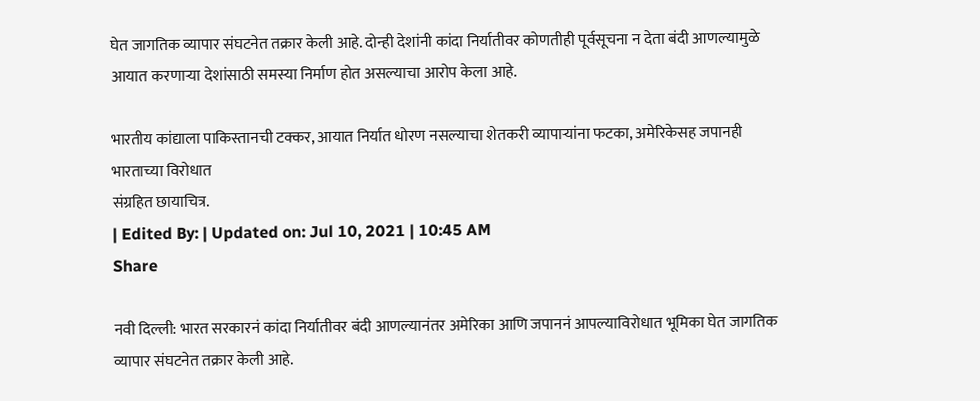घेत जागतिक व्यापार संघटनेत तक्रार केली आहे. दोन्ही देशांनी कांदा निर्यातीवर कोणतीही पूर्वसूचना न देता बंदी आणल्यामुळे आयात करणाऱ्या देशांसाठी समस्या निर्माण होत असल्याचा आरोप केला आहे.

भारतीय कांद्याला पाकिस्तानची टक्कर, आयात निर्यात धोरण नसल्याचा शेतकरी व्यापाऱ्यांना फटका, अमेरिकेसह जपानही भारताच्या विरोधात
संग्रहित छायाचित्र.
| Edited By: | Updated on: Jul 10, 2021 | 10:45 AM
Share

नवी दिल्ली: भारत सरकारनं कांदा निर्यातीवर बंदी आणल्यानंतर अमेरिका आणि जपाननं आपल्याविरोधात भूमिका घेत जागतिक व्यापार संघटनेत तक्रार केली आहे.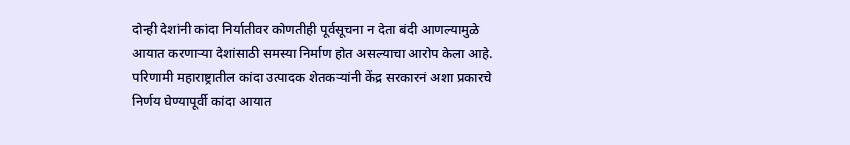दोन्ही देशांनी कांदा निर्यातीवर कोणतीही पूर्वसूचना न देता बंदी आणल्यामुळे आयात करणाऱ्या देशांसाठी समस्या निर्माण होत असल्याचा आरोप केला आहे. परिणामी महाराष्ट्रातील कांदा उत्पादक शेतकऱ्यांनी केंद्र सरकारनं अशा प्रकारचे निर्णय घेण्यापूर्वी कांदा आयात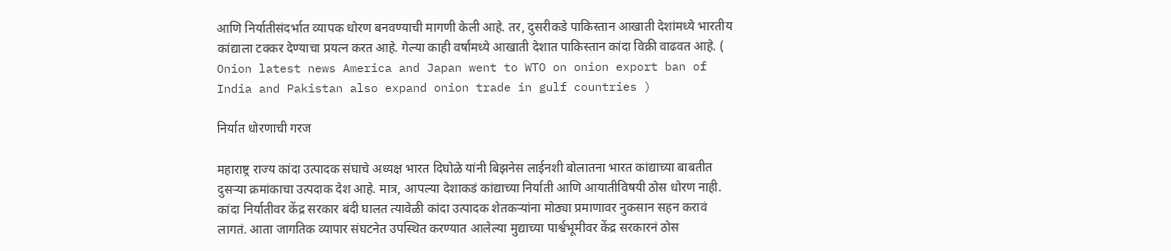आणि निर्यातीसंदर्भात व्यापक धोरण बनवण्याची मागणी केली आहे. तर, दुसरीकडे पाकिस्तान आखाती देशांमध्ये भारतीय कांद्याला टक्कर देण्याचा प्रयत्न करत आहे. गेल्या काही वर्षांमध्ये आखाती देशात पाकिस्तान कांदा विक्री वाढवत आहे. ( Onion latest news America and Japan went to WTO on onion export ban of India and Pakistan also expand onion trade in gulf countries )

निर्यात धोरणाची गरज

महाराष्ट्र राज्य कांदा उत्पादक संघाचे अध्यक्ष भारत दिघोळे यांनी बिझनेस लाईनशी बोलातना भारत कांद्याच्या बाबतीत दुसऱ्या क्रमांकाचा उत्पदाक देश आहे. मात्र, आपल्या देशाकडं कांद्याच्या निर्याती आणि आयातीविषयी ठोस धोरण नाही. कांदा निर्यातीवर केंद्र सरकार बंदी घालत त्यावेळी कांदा उत्पादक शेतकऱ्यांना मोठ्या प्रमाणावर नुकसान सहन करावं लागतं. आता जागतिक व्यापार संघटनेत उपस्थित करण्यात आलेल्या मुद्याच्या पार्श्वभूमीवर केंद्र सरकारनं ठोस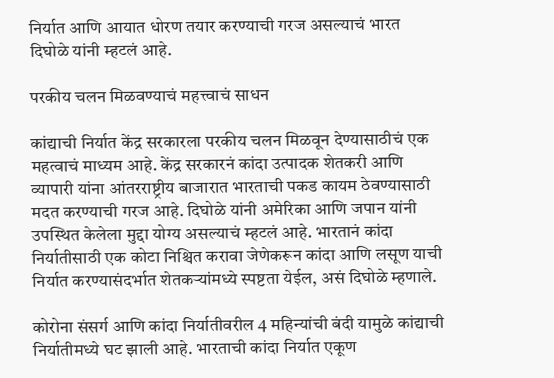निर्यात आणि आयात धोरण तयार करण्याची गरज असल्याचं भारत दिघोळे यांनी म्हटलं आहे.

परकीय चलन मिळवण्याचं महत्त्वाचं साधन

कांद्याची निर्यात केंद्र सरकारला परकीय चलन मिळवून देण्यासाठीचं एक महत्वाचं माध्यम आहे. केंद्र सरकारनं कांदा उत्पादक शेतकरी आणि व्यापारी यांना आंतरराष्ट्रीय बाजारात भारताची पकड कायम ठेवण्यासाठी मदत करण्याची गरज आहे. दिघोळे यांनी अमेरिका आणि जपान यांनी उपस्थित केलेला मुद्दा योग्य असल्याचं म्हटलं आहे. भारतानं कांदा निर्यातीसाठी एक कोटा निश्चित करावा जेणेकरून कांदा आणि लसूण याची निर्यात करण्यासंदर्भात शेतकऱ्यांमध्ये स्पष्टता येईल, असं दिघोळे म्हणाले.

कोरोना संसर्ग आणि कांदा निर्यातीवरील 4 महिन्यांची बंदी यामुळे कांद्याची निर्यातीमध्ये घट झाली आहे. भारताची कांदा निर्यात एकूण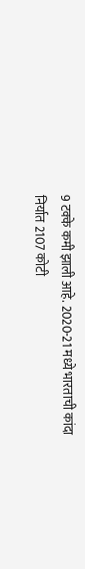9 टक्के कमी झाली आहे. 2020-21 मध्ये भारताची कांदा निर्यात 2107 कोटी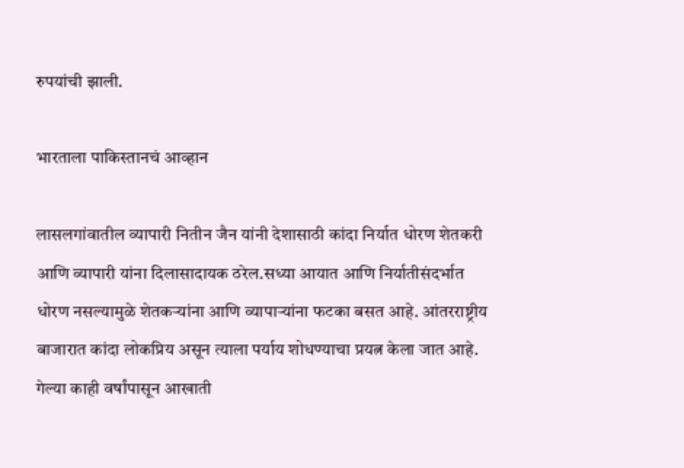रुपयांची झाली.

भारताला पाकिस्तानचं आव्हान

लासलगांवातील व्यापारी नितीन जैन यांनी देशासाठी कांदा निर्यात धोरण शेतकरी आणि व्यापारी यांना दिलासादायक ठरेल.सध्या आयात आणि निर्यातीसंदर्भात धोरण नसल्यामुळे शेतकऱ्यांना आणि व्यापाऱ्यांना फटका बसत आहे. आंतरराष्ट्रीय बाजारात कांदा लोकप्रिय असून त्याला पर्याय शोधण्याचा प्रयत्न केला जात आहे. गेल्या काही वर्षांपासून आखाती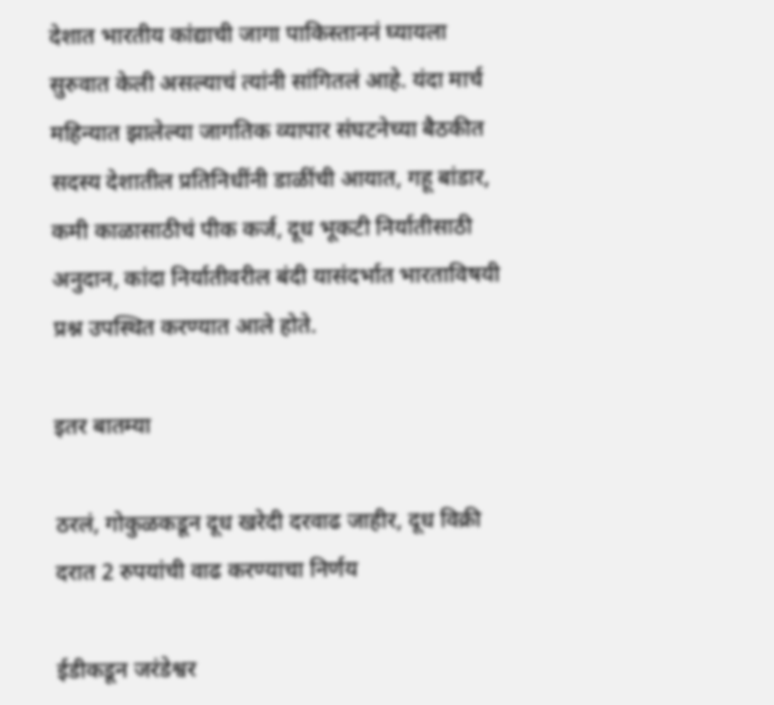देशात भारतीय कांद्याची जागा पाकिस्ताननं घ्यायला सुरुवात केली असल्याचं त्यांनी सांगितलं आहे. यंदा मार्च महिन्यात झालेल्या जागतिक व्यापार संघटनेच्या बैठकीत सदस्य देशातील प्रतिनिधींनी डाळींची आयात, गहू बांडार, कमी काळासाठीचं पीक कर्ज, दूध भूकटी निर्यातीसाठी अनुदान, कांदा निर्यातीवरील बंदी यासंदर्भात भारताविषयी प्रश्न उपस्थित करण्यात आले होते.

इतर बातम्या

ठरलं, गोकुळकडून दूध खरेदी दरवाढ जाहीर, दूध विक्री दरात 2 रुपयांची वाढ करण्याचा निर्णय

ईडीकडून जरंडेश्वर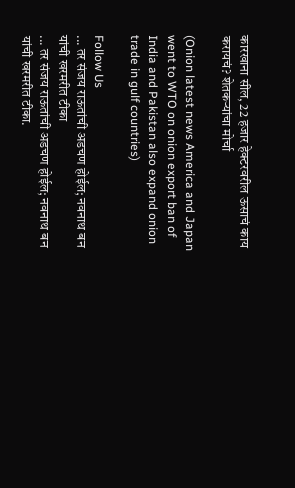कारखाना सील, 22 हजार हेक्टरवरील ऊसाचं काय करायचं? शेतकऱ्यांचा मोर्चा

(Onion latest news America and Japan went to WTO on onion export ban of India and Pakistan also expand onion trade in gulf countries)

Follow Us
... तर संजय राऊतांची अडचण होईल; नवनाथ बन यांची खरमरीत टीका
... तर संजय राऊतांची अडचण होईल; नवनाथ बन यांची खरमरीत टीका.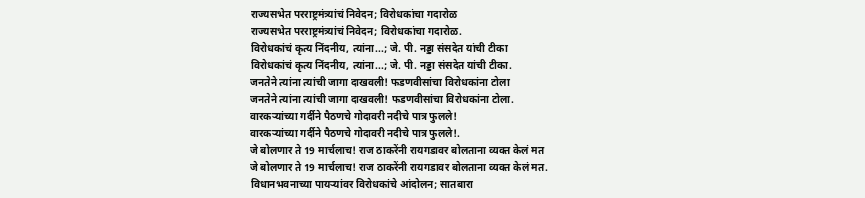राज्यसभेत परराष्ट्रमंत्र्यांचं निवेदन; विरोधकांचा गदारोळ
राज्यसभेत परराष्ट्रमंत्र्यांचं निवेदन; विरोधकांचा गदारोळ.
विरोधकांचं कृत्य निंदनीय, त्यांना...; जे. पी. नड्डा संसदेत यांची टीका
विरोधकांचं कृत्य निंदनीय, त्यांना...; जे. पी. नड्डा संसदेत यांची टीका.
जनतेने त्यांना त्यांची जागा दाखवली! फडणवीसांचा विरोधकांना टोला
जनतेने त्यांना त्यांची जागा दाखवली! फडणवीसांचा विरोधकांना टोला.
वारकऱ्यांच्या गर्दीने पैठणचे गोदावरी नदीचे पात्र फुलले!
वारकऱ्यांच्या गर्दीने पैठणचे गोदावरी नदीचे पात्र फुलले!.
जे बोलणार ते 19 मार्चलाच! राज ठाकरेंनी रायगडावर बोलताना व्यक्त केलं मत
जे बोलणार ते 19 मार्चलाच! राज ठाकरेंनी रायगडावर बोलताना व्यक्त केलं मत.
विधानभवनाच्या पायऱ्यांवर विरोधकांचे आंदोलन; सातबारा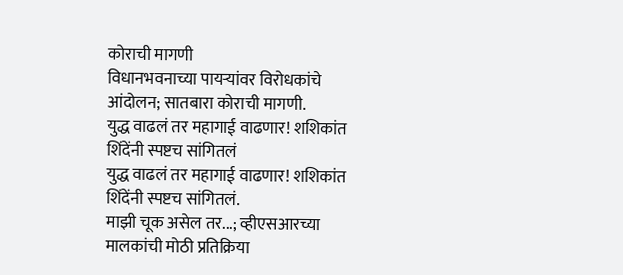कोराची मागणी
विधानभवनाच्या पायऱ्यांवर विरोधकांचे आंदोलन; सातबारा कोराची मागणी.
युद्ध वाढलं तर महागाई वाढणार! शशिकांत शिंदेंनी स्पष्टच सांगितलं
युद्ध वाढलं तर महागाई वाढणार! शशिकांत शिंदेंनी स्पष्टच सांगितलं.
माझी चूक असेल तर...; व्हीएसआरच्या मालकांची मोठी प्रतिक्रिया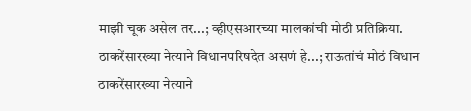माझी चूक असेल तर...; व्हीएसआरच्या मालकांची मोठी प्रतिक्रिया.
ठाकरेंसारख्या नेत्याने विधानपरिषदेत असणं हे...; राऊतांचं मोठं विधान
ठाकरेंसारख्या नेत्याने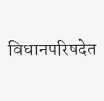विधानपरिषदेत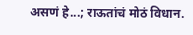असणं हे...; राऊतांचं मोठं विधान.